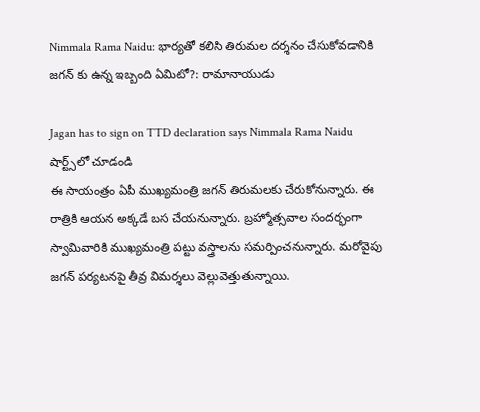Nimmala Rama Naidu: భార్యతో కలిసి తిరుమల దర్శనం చేసుకోవడానికి జగన్ కు ఉన్న ఇబ్బంది ఏమిటో?: రామానాయుడు

Jagan has to sign on TTD declaration says Nimmala Rama Naidu
షార్ట్స్‌లో చూడండి
ఈ సాయంత్రం ఏపీ ముఖ్యమంత్రి జగన్ తిరుమలకు చేరుకోనున్నారు. ఈ రాత్రికి ఆయన అక్కడే బస చేయనున్నారు. బ్రహ్మోత్సవాల సందర్భంగా స్వామివారికి ముఖ్యమంత్రి పట్టు వస్త్రాలను సమర్పించనున్నారు. మరోవైపు జగన్ పర్యటనపై తీవ్ర విమర్శలు వెల్లువెత్తుతున్నాయి.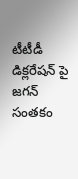టీటీడీ డిక్లరేషన్ పై జగన్ సంతకం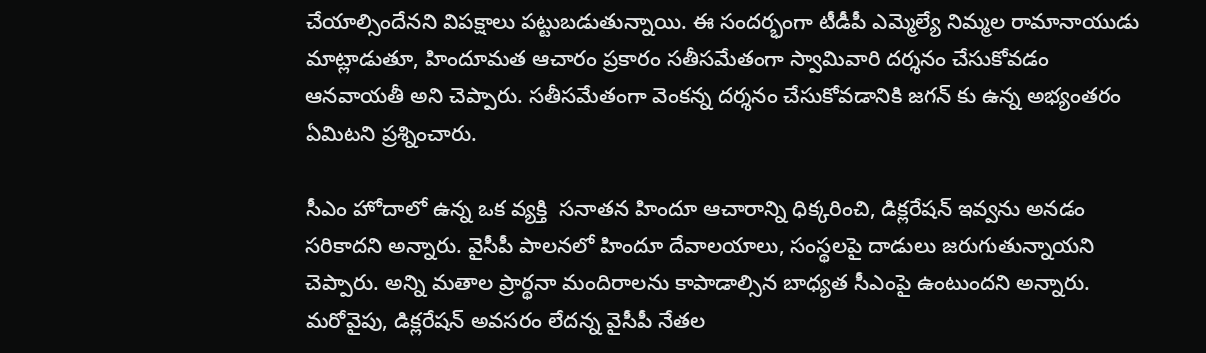చేయాల్సిందేనని విపక్షాలు పట్టుబడుతున్నాయి. ఈ సందర్భంగా టీడీపీ ఎమ్మెల్యే నిమ్మల రామానాయుడు మాట్లాడుతూ, హిందూమత ఆచారం ప్రకారం సతీసమేతంగా స్వామివారి దర్శనం చేసుకోవడం ఆనవాయతీ అని చెప్పారు. సతీసమేతంగా వెంకన్న దర్శనం చేసుకోవడానికి జగన్ కు ఉన్న అభ్యంతరం ఏమిటని ప్రశ్నించారు.

సీఎం హోదాలో ఉన్న ఒక వ్యక్తి  సనాతన హిందూ ఆచారాన్ని ధిక్కరించి, డిక్లరేషన్ ఇవ్వను అనడం సరికాదని అన్నారు. వైసీపీ పాలనలో హిందూ దేవాలయాలు, సంస్థలపై దాడులు జరుగుతున్నాయని చెప్పారు. అన్ని మతాల ప్రార్థనా మందిరాలను కాపాడాల్సిన బాధ్యత సీఎంపై ఉంటుందని అన్నారు. మరోవైపు, డిక్లరేషన్ అవసరం లేదన్న వైసీపీ నేతల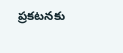ప్రకటనకు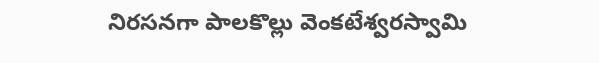నిరసనగా పాలకొల్లు వెంకటేశ్వరస్వామి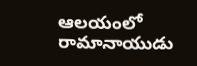ఆలయంలో రామానాయుడు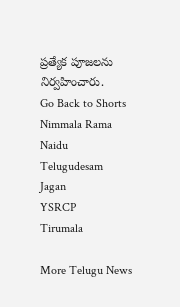ప్రత్యేక పూజలను నిర్వహించారు.
Go Back to Shorts
Nimmala Rama Naidu
Telugudesam
Jagan
YSRCP
Tirumala

More Telugu News